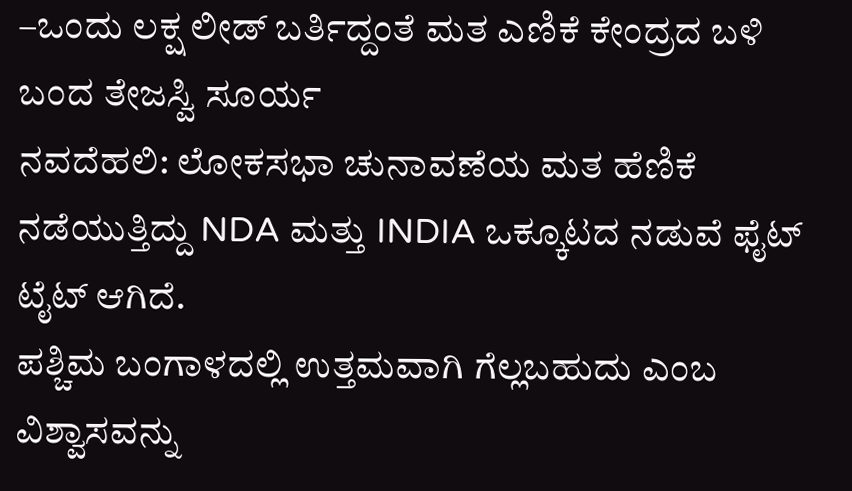–ಒಂದು ಲಕ್ಷ ಲೀಡ್ ಬರ್ತಿದ್ದಂತೆ ಮತ ಎಣಿಕೆ ಕೇಂದ್ರದ ಬಳಿ ಬಂದ ತೇಜಸ್ವಿ ಸೂರ್ಯ
ನವದೆಹಲಿ: ಲೋಕಸಭಾ ಚುನಾವಣೆಯ ಮತ ಹೆಣಿಕೆ ನಡೆಯುತ್ತಿದ್ದು NDA ಮತ್ತು INDIA ಒಕ್ಕೂಟದ ನಡುವೆ ಫೈಟ್ ಟೈಟ್ ಆಗಿದೆ.
ಪಶ್ಚಿಮ ಬಂಗಾಳದಲ್ಲಿ ಉತ್ತಮವಾಗಿ ಗೆಲ್ಲಬಹುದು ಎಂಬ ವಿಶ್ವಾಸವನ್ನು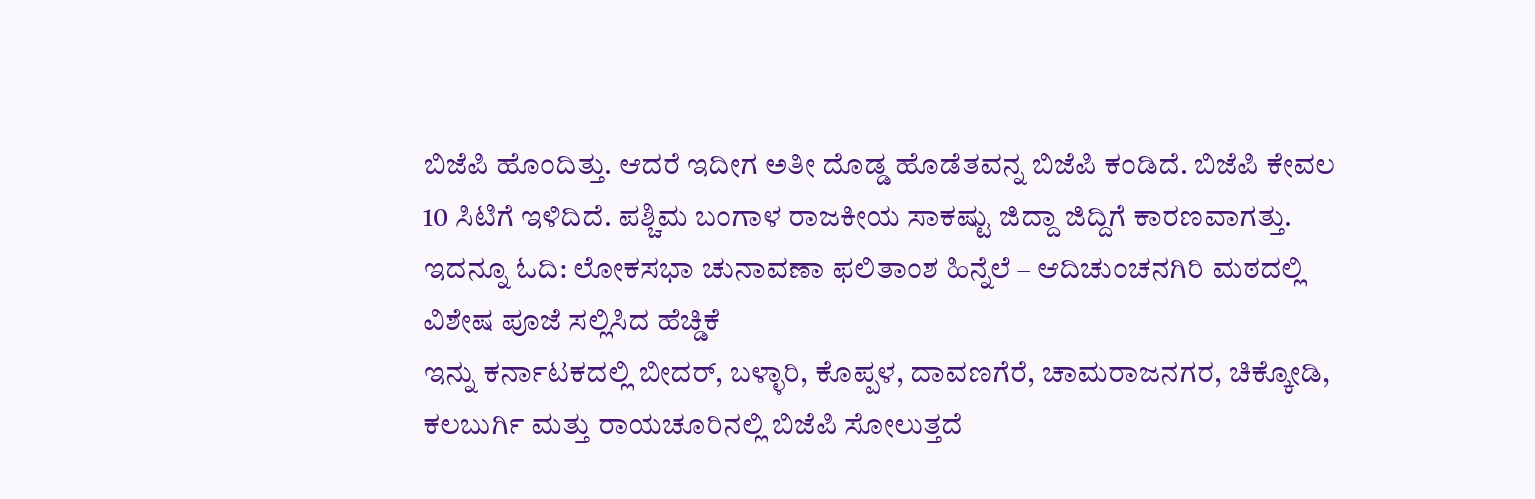ಬಿಜೆಪಿ ಹೊಂದಿತ್ತು. ಆದರೆ ಇದೀಗ ಅತೀ ದೊಡ್ಡ ಹೊಡೆತವನ್ನ ಬಿಜೆಪಿ ಕಂಡಿದೆ. ಬಿಜೆಪಿ ಕೇವಲ 10 ಸಿಟಿಗೆ ಇಳಿದಿದೆ. ಪಶ್ಚಿಮ ಬಂಗಾಳ ರಾಜಕೀಯ ಸಾಕಷ್ಟು ಜಿದ್ದಾ ಜಿದ್ದಿಗೆ ಕಾರಣವಾಗತ್ತು. ಇದನ್ನೂ ಓದಿ: ಲೋಕಸಭಾ ಚುನಾವಣಾ ಫಲಿತಾಂಶ ಹಿನ್ನೆಲೆ – ಆದಿಚುಂಚನಗಿರಿ ಮಠದಲ್ಲಿ ವಿಶೇಷ ಪೂಜೆ ಸಲ್ಲಿಸಿದ ಹೆಚ್ಡಿಕೆ
ಇನ್ನು ಕರ್ನಾಟಕದಲ್ಲಿ ಬೀದರ್, ಬಳ್ಳಾರಿ, ಕೊಪ್ಪಳ, ದಾವಣಗೆರೆ, ಚಾಮರಾಜನಗರ, ಚಿಕ್ಕೋಡಿ, ಕಲಬುರ್ಗಿ ಮತ್ತು ರಾಯಚೂರಿನಲ್ಲಿ ಬಿಜೆಪಿ ಸೋಲುತ್ತದೆ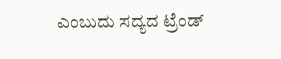ಎಂಬುದು ಸದ್ಯದ ಟ್ರೆಂಡ್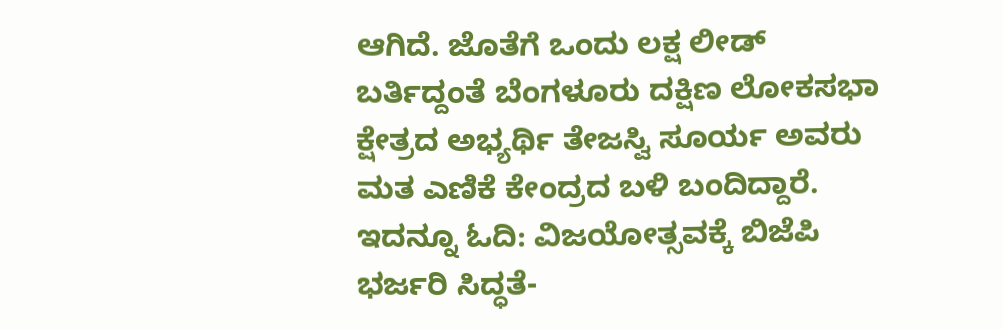ಆಗಿದೆ. ಜೊತೆಗೆ ಒಂದು ಲಕ್ಷ ಲೀಡ್ ಬರ್ತಿದ್ದಂತೆ ಬೆಂಗಳೂರು ದಕ್ಷಿಣ ಲೋಕಸಭಾ ಕ್ಷೇತ್ರದ ಅಭ್ಯರ್ಥಿ ತೇಜಸ್ವಿ ಸೂರ್ಯ ಅವರು ಮತ ಎಣಿಕೆ ಕೇಂದ್ರದ ಬಳಿ ಬಂದಿದ್ದಾರೆ. ಇದನ್ನೂ ಓದಿ: ವಿಜಯೋತ್ಸವಕ್ಕೆ ಬಿಜೆಪಿ ಭರ್ಜರಿ ಸಿದ್ಧತೆ-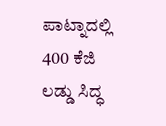ಪಾಟ್ನಾದಲ್ಲಿ 400 ಕೆಜಿ ಲಡ್ಡು ಸಿದ್ಧ